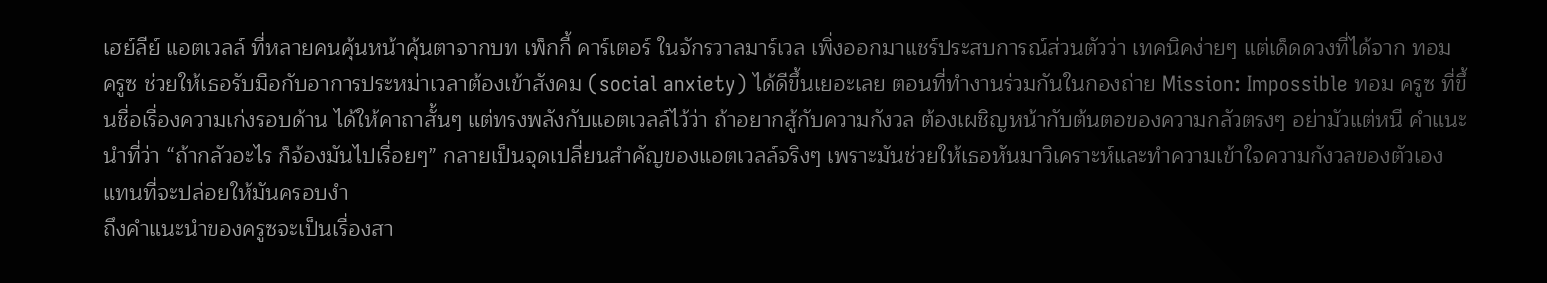เฮย์ลีย์ แอตเวลล์ ที่หลายคนคุ้นหน้าคุ้นตาจากบท เพ็กกี้ คาร์เตอร์ ในจักรวาลมาร์เวล เพิ่งออกมาแชร์ประสบการณ์ส่วนตัวว่า เทคนิคง่ายๆ แต่เด็ดดวงที่ได้จาก ทอม ครูซ ช่วยให้เธอรับมือกับอาการประหม่าเวลาต้องเข้าสังคม (social anxiety) ได้ดีขึ้นเยอะเลย ตอนที่ทำงานร่วมกันในกองถ่าย Mission: Impossible ทอม ครูซ ที่ขึ้นชื่อเรื่องความเก่งรอบด้าน ได้ให้คาถาสั้นๆ แต่ทรงพลังกับแอตเวลล์ไว้ว่า ถ้าอยากสู้กับความกังวล ต้องเผชิญหน้ากับต้นตอของความกลัวตรงๆ อย่ามัวแต่หนี คำแนะนำที่ว่า “ถ้ากลัวอะไร ก็จ้องมันไปเรื่อยๆ” กลายเป็นจุดเปลี่ยนสำคัญของแอตเวลล์จริงๆ เพราะมันช่วยให้เธอหันมาวิเคราะห์และทำความเข้าใจความกังวลของตัวเอง แทนที่จะปล่อยให้มันครอบงำ
ถึงคำแนะนำของครูซจะเป็นเรื่องสา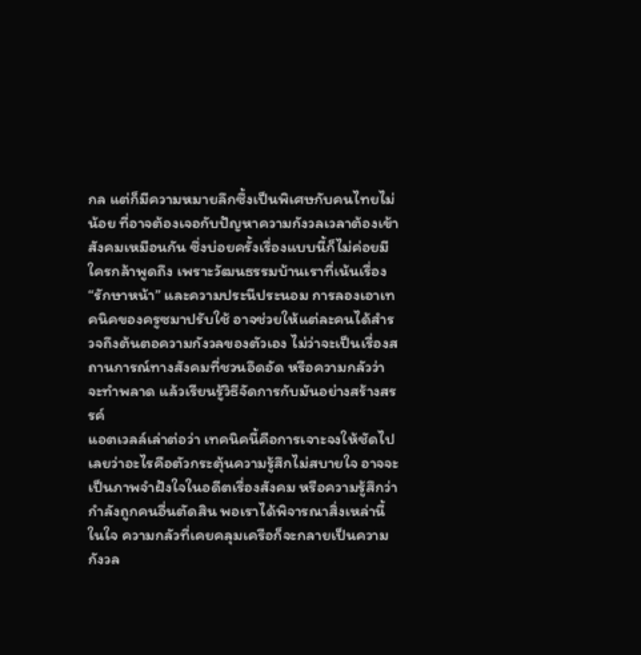กล แต่ก็มีความหมายลึกซึ้งเป็นพิเศษกับคนไทยไม่น้อย ที่อาจต้องเจอกับปัญหาความกังวลเวลาต้องเข้าสังคมเหมือนกัน ซึ่งบ่อยครั้งเรื่องแบบนี้ก็ไม่ค่อยมีใครกล้าพูดถึง เพราะวัฒนธรรมบ้านเราที่เน้นเรื่อง “รักษาหน้า” และความประนีประนอม การลองเอาเทคนิคของครูซมาปรับใช้ อาจช่วยให้แต่ละคนได้สำรวจถึงต้นตอความกังวลของตัวเอง ไม่ว่าจะเป็นเรื่องสถานการณ์ทางสังคมที่ชวนอึดอัด หรือความกลัวว่าจะทำพลาด แล้วเรียนรู้วิธีจัดการกับมันอย่างสร้างสรรค์
แอตเวลล์เล่าต่อว่า เทคนิคนี้คือการเจาะจงให้ชัดไปเลยว่าอะไรคือตัวกระตุ้นความรู้สึกไม่สบายใจ อาจจะเป็นภาพจำฝังใจในอดีตเรื่องสังคม หรือความรู้สึกว่ากำลังถูกคนอื่นตัดสิน พอเราได้พิจารณาสิ่งเหล่านี้ในใจ ความกลัวที่เคยคลุมเครือก็จะกลายเป็นความกังวล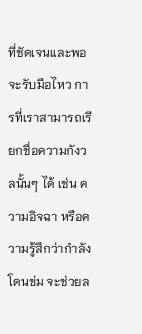ที่ชัดเจนและพอจะรับมือไหว การที่เราสามารถเรียกชื่อความกังวลนั้นๆ ได้ เช่น ความอิจฉา หรือความรู้สึกว่ากำลังโดนข่ม จะช่วยล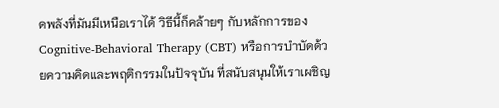ดพลังที่มันมีเหนือเราได้ วิธีนี้ก็คล้ายๆ กับหลักการของ Cognitive-Behavioral Therapy (CBT) หรือการบำบัดด้วยความคิดและพฤติกรรมในปัจจุบัน ที่สนับสนุนให้เราเผชิญ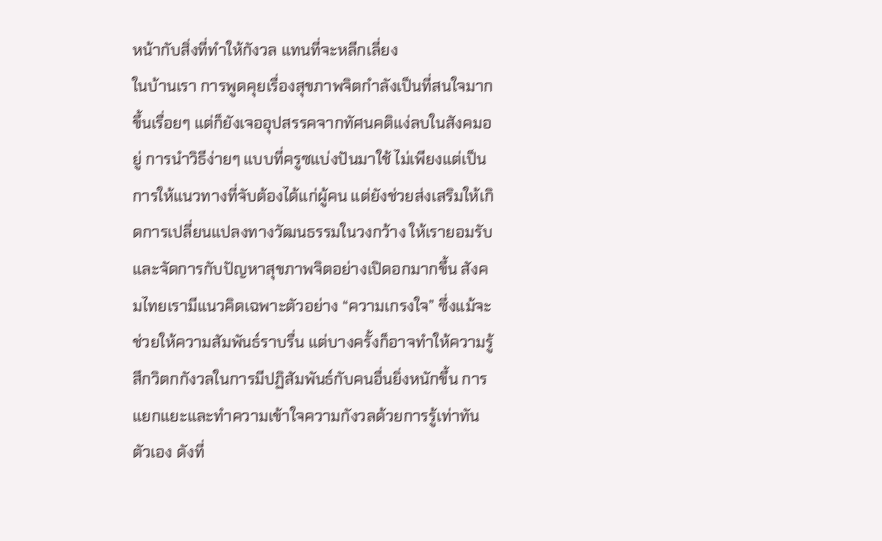หน้ากับสิ่งที่ทำให้กังวล แทนที่จะหลีกเลี่ยง
ในบ้านเรา การพูดคุยเรื่องสุขภาพจิตกำลังเป็นที่สนใจมากขึ้นเรื่อยๆ แต่ก็ยังเจออุปสรรคจากทัศนคติแง่ลบในสังคมอยู่ การนำวิธีง่ายๆ แบบที่ครูซแบ่งปันมาใช้ ไม่เพียงแต่เป็นการให้แนวทางที่จับต้องได้แก่ผู้คน แต่ยังช่วยส่งเสริมให้เกิดการเปลี่ยนแปลงทางวัฒนธรรมในวงกว้าง ให้เรายอมรับและจัดการกับปัญหาสุขภาพจิตอย่างเปิดอกมากขึ้น สังคมไทยเรามีแนวคิดเฉพาะตัวอย่าง “ความเกรงใจ” ซึ่งแม้จะช่วยให้ความสัมพันธ์ราบรื่น แต่บางครั้งก็อาจทำให้ความรู้สึกวิตกกังวลในการมีปฏิสัมพันธ์กับคนอื่นยิ่งหนักขึ้น การแยกแยะและทำความเข้าใจความกังวลด้วยการรู้เท่าทันตัวเอง ดังที่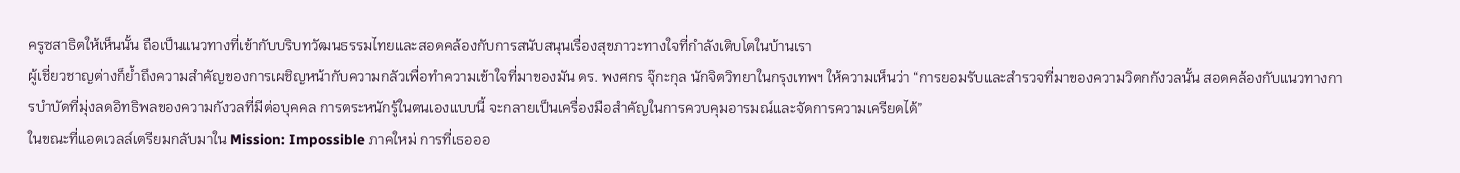ครูซสาธิตให้เห็นนั้น ถือเป็นแนวทางที่เข้ากับบริบทวัฒนธรรมไทยและสอดคล้องกับการสนับสนุนเรื่องสุขภาวะทางใจที่กำลังเติบโตในบ้านเรา
ผู้เชี่ยวชาญต่างก็ย้ำถึงความสำคัญของการเผชิญหน้ากับความกลัวเพื่อทำความเข้าใจที่มาของมัน ดร. พงศกร จุ๊กะกุล นักจิตวิทยาในกรุงเทพฯ ให้ความเห็นว่า “การยอมรับและสำรวจที่มาของความวิตกกังวลนั้น สอดคล้องกับแนวทางการบำบัดที่มุ่งลดอิทธิพลของความกังวลที่มีต่อบุคคล การตระหนักรู้ในตนเองแบบนี้ จะกลายเป็นเครื่องมือสำคัญในการควบคุมอารมณ์และจัดการความเครียดได้”
ในขณะที่แอตเวลล์เตรียมกลับมาใน Mission: Impossible ภาคใหม่ การที่เธอออ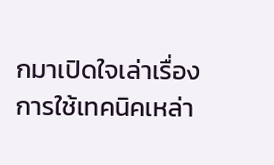กมาเปิดใจเล่าเรื่องการใช้เทคนิคเหล่า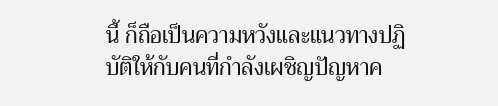นี้ ก็ถือเป็นความหวังและแนวทางปฏิบัติให้กับคนที่กำลังเผชิญปัญหาค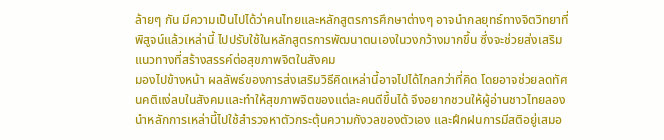ล้ายๆ กัน มีความเป็นไปได้ว่าคนไทยและหลักสูตรการศึกษาต่างๆ อาจนำกลยุทธ์ทางจิตวิทยาที่พิสูจน์แล้วเหล่านี้ ไปปรับใช้ในหลักสูตรการพัฒนาตนเองในวงกว้างมากขึ้น ซึ่งจะช่วยส่งเสริมแนวทางที่สร้างสรรค์ต่อสุขภาพจิตในสังคม
มองไปข้างหน้า ผลลัพธ์ของการส่งเสริมวิธีคิดเหล่านี้อาจไปได้ไกลกว่าที่คิด โดยอาจช่วยลดทัศนคติแง่ลบในสังคมและทำให้สุขภาพจิตของแต่ละคนดีขึ้นได้ จึงอยากชวนให้ผู้อ่านชาวไทยลองนำหลักการเหล่านี้ไปใช้สำรวจหาตัวกระตุ้นความกังวลของตัวเอง และฝึกฝนการมีสติอยู่เสมอ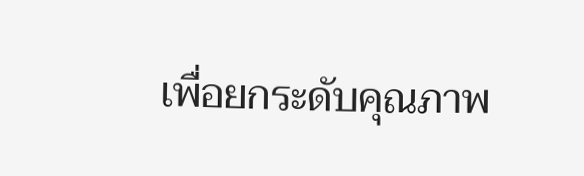เพื่อยกระดับคุณภาพ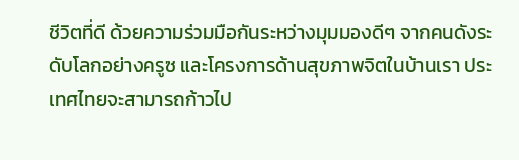ชีวิตที่ดี ด้วยความร่วมมือกันระหว่างมุมมองดีๆ จากคนดังระดับโลกอย่างครูซ และโครงการด้านสุขภาพจิตในบ้านเรา ประเทศไทยจะสามารถก้าวไป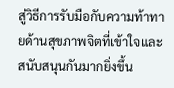สู่วิธีการรับมือกับความท้าทายด้านสุขภาพจิตที่เข้าใจและสนับสนุนกันมากยิ่งขึ้น